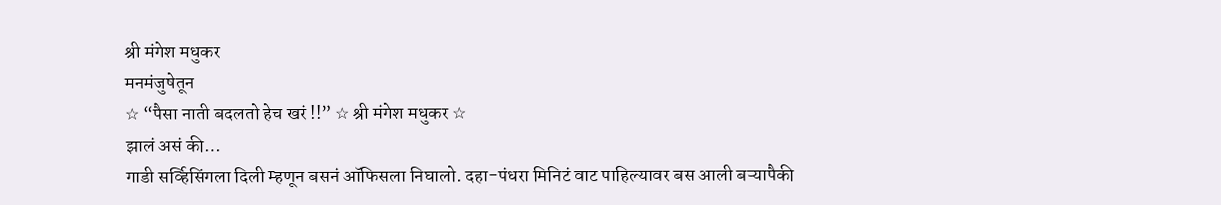श्री मंगेश मधुकर
मनमंजुषेतून
☆ “पैसा नाती बदलतो हेच खरं !!” ☆ श्री मंगेश मधुकर ☆
झालं असं की…
गाडी सर्व्हिसिंगला दिली म्हणून बसनं ऑफिसला निघालो. दहा-पंधरा मिनिटं वाट पाहिल्यावर बस आली बऱ्यापैकी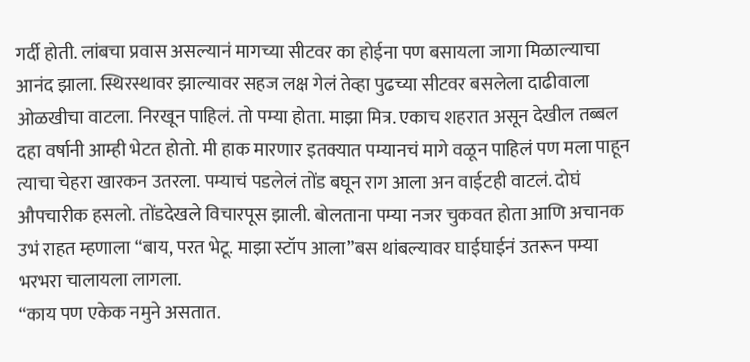गर्दी होती. लांबचा प्रवास असल्यानं मागच्या सीटवर का होईना पण बसायला जागा मिळाल्याचा आनंद झाला. स्थिरस्थावर झाल्यावर सहज लक्ष गेलं तेव्हा पुढच्या सीटवर बसलेला दाढीवाला ओळखीचा वाटला. निरखून पाहिलं. तो पम्या होता. माझा मित्र. एकाच शहरात असून देखील तब्बल दहा वर्षानी आम्ही भेटत होतो. मी हाक मारणार इतक्यात पम्यानचं मागे वळून पाहिलं पण मला पाहून त्याचा चेहरा खारकन उतरला. पम्याचं पडलेलं तोंड बघून राग आला अन वाईटही वाटलं. दोघं औपचारीक हसलो. तोंडदेखले विचारपूस झाली. बोलताना पम्या नजर चुकवत होता आणि अचानक उभं राहत म्हणाला “बाय, परत भेटू. माझा स्टॉप आला”बस थांबल्यावर घाईघाईनं उतरून पम्या भरभरा चालायला लागला.
“काय पण एकेक नमुने असतात.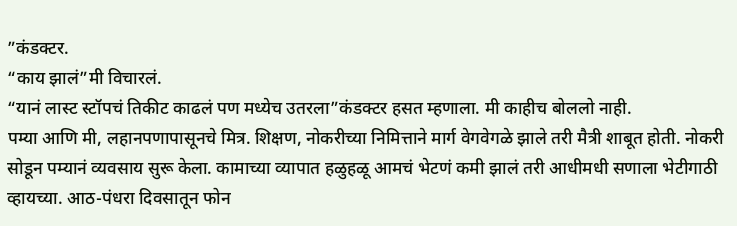”कंडक्टर.
“काय झालं”मी विचारलं.
“यानं लास्ट स्टॉपचं तिकीट काढलं पण मध्येच उतरला”कंडक्टर हसत म्हणाला. मी काहीच बोललो नाही.
पम्या आणि मी, लहानपणापासूनचे मित्र. शिक्षण, नोकरीच्या निमित्ताने मार्ग वेगवेगळे झाले तरी मैत्री शाबूत होती. नोकरी सोडून पम्यानं व्यवसाय सुरू केला. कामाच्या व्यापात हळुहळू आमचं भेटणं कमी झालं तरी आधीमधी सणाला भेटीगाठी व्हायच्या. आठ-पंधरा दिवसातून फोन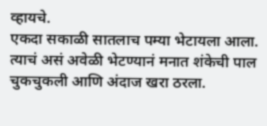व्हायचे.
एकदा सकाळी सातलाच पम्या भेटायला आला. त्याचं असं अवेळी भेटण्यानं मनात शंकेची पाल चुकचुकली आणि अंदाज खरा ठरला.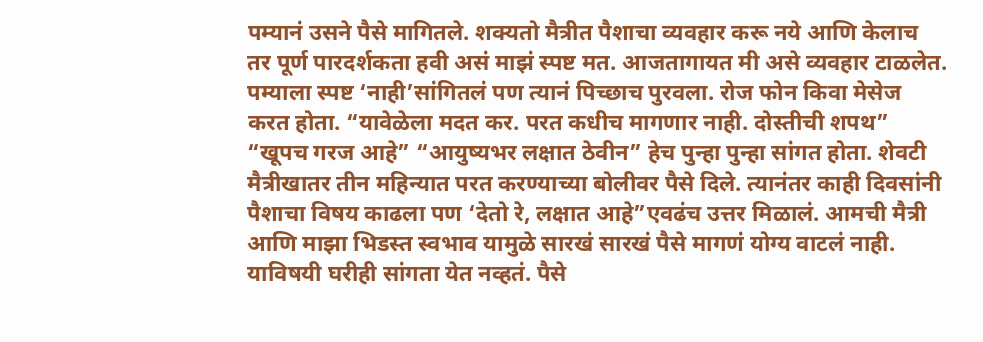पम्यानं उसने पैसे मागितले. शक्यतो मैत्रीत पैशाचा व्यवहार करू नये आणि केलाच तर पूर्ण पारदर्शकता हवी असं माझं स्पष्ट मत. आजतागायत मी असे व्यवहार टाळलेत. पम्याला स्पष्ट ‘नाही’सांगितलं पण त्यानं पिच्छाच पुरवला. रोज फोन किवा मेसेज करत होता. “यावेळेला मदत कर. परत कधीच मागणार नाही. दोस्तीची शपथ” “खूपच गरज आहे” “आयुष्यभर लक्षात ठेवीन” हेच पुन्हा पुन्हा सांगत होता. शेवटी मैत्रीखातर तीन महिन्यात परत करण्याच्या बोलीवर पैसे दिले. त्यानंतर काही दिवसांनी पैशाचा विषय काढला पण ‘देतो रे, लक्षात आहे”एवढंच उत्तर मिळालं. आमची मैत्री आणि माझा भिडस्त स्वभाव यामुळे सारखं सारखं पैसे मागणं योग्य वाटलं नाही. याविषयी घरीही सांगता येत नव्हतं. पैसे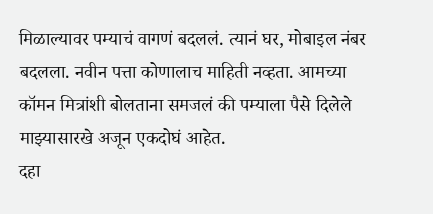मिळाल्यावर पम्याचं वागणं बदललं. त्यानं घर, मोबाइल नंबर बदलला. नवीन पत्ता कोणालाच माहिती नव्हता. आमच्या कॉमन मित्रांशी बोलताना समजलं की पम्याला पैसे दिलेले माझ्यासारखे अजून एकदोघं आहेत.
दहा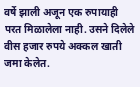वर्षे झाली अजून एक रुपायाही परत मिळालेला नाही. उसने दिलेले वीस हजार रुपये अक्कल खाती जमा केलेत.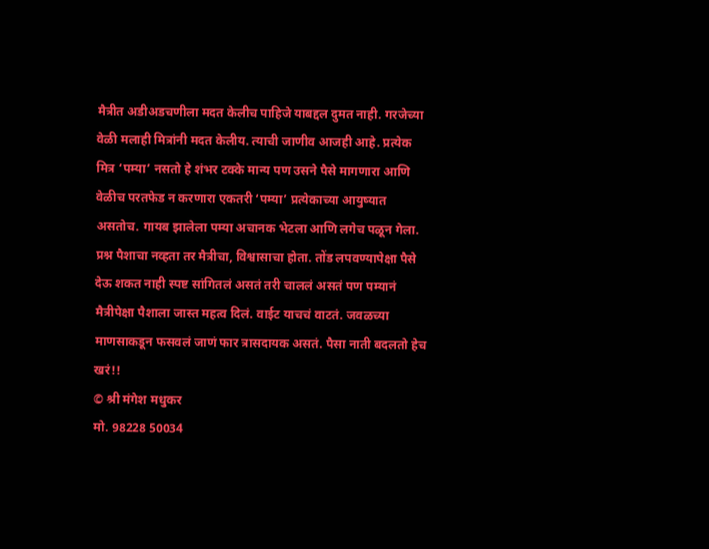मैत्रीत अडीअडचणीला मदत केलीच पाहिजे याबद्दल दुमत नाही. गरजेच्या वेळी मलाही मित्रांनी मदत केलीय. त्याची जाणीव आजही आहे. प्रत्येक मित्र ‘पम्या’ नसतो हे शंभर टक्के मान्य पण उसने पैसे मागणारा आणि वेळीच परतफेड न करणारा एकतरी ‘पम्या’ प्रत्येकाच्या आयुष्यात असतोच. गायब झालेला पम्या अचानक भेटला आणि लगेच पळून गेला. प्रश्न पैशाचा नव्हता तर मैत्रीचा, विश्वासाचा होता. तोंड लपवण्यापेक्षा पैसे देऊ शकत नाही स्पष्ट सांगितलं असतं तरी चाललं असतं पण पम्यानं मैत्रीपेक्षा पैशाला जास्त महत्व दिलं. वाईट याचचं वाटतं. जवळच्या माणसाकडून फसवलं जाणं फार त्रासदायक असतं. पैसा नाती बदलतो हेच खरं!!
© श्री मंगेश मधुकर
मो. 98228 50034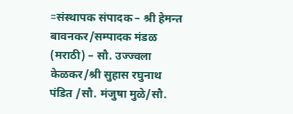≈संस्थापक संपादक – श्री हेमन्त बावनकर/सम्पादक मंडळ (मराठी) – सौ. उज्ज्वला केळकर/श्री सुहास रघुनाथ पंडित /सौ. मंजुषा मुळे/सौ.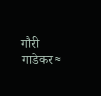गौरी गाडेकर≈